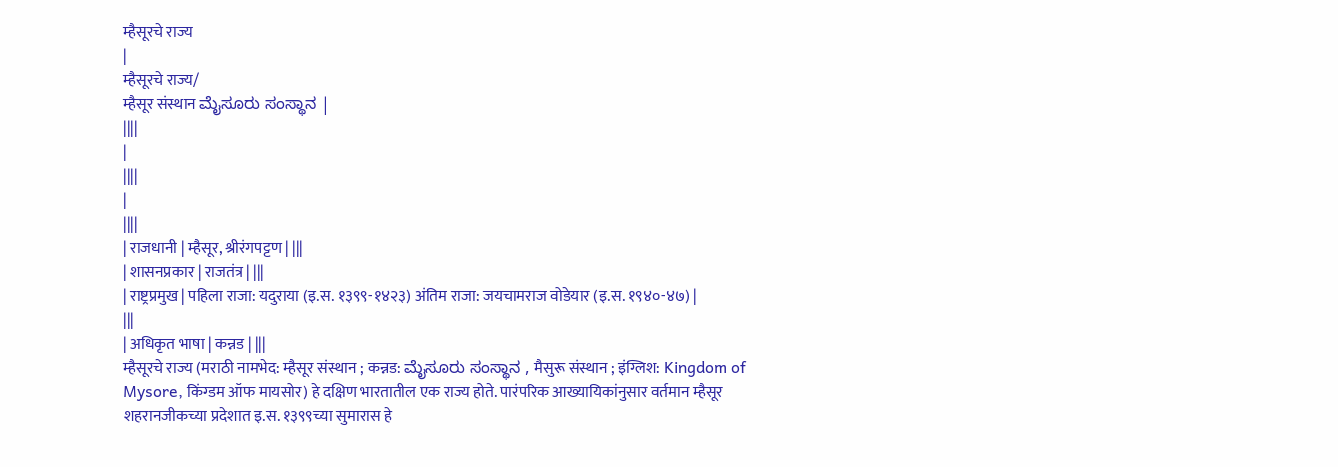म्हैसूरचे राज्य
|
म्हैसूरचे राज्य/
म्हैसूर संस्थान ಮೈಸೂರು ಸಂಸ್ಥಾನ |
||||
|
||||
|
||||
| राजधानी | म्हैसूर, श्रीरंगपट्टण | |||
| शासनप्रकार | राजतंत्र | |||
| राष्ट्रप्रमुख | पहिला राजा: यदुराया (इ.स. १३९९-१४२३) अंतिम राजा: जयचामराज वोडेयार (इ.स. १९४०-४७) |
|||
| अधिकृत भाषा | कन्नड | |||
म्हैसूरचे राज्य (मराठी नामभेद: म्हैसूर संस्थान ; कन्नड: ಮೈಸೂರು ಸಂಸ್ಥಾನ , मैसुरू संस्थान ; इंग्लिश: Kingdom of Mysore, किंग्डम ऑफ मायसोर) हे दक्षिण भारतातील एक राज्य होते. पारंपरिक आख्यायिकांनुसार वर्तमान म्हैसूर शहरानजीकच्या प्रदेशात इ.स. १३९९च्या सुमारास हे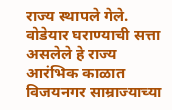राज्य स्थापले गेले. वोडेयार घराण्याची सत्ता असलेले हे राज्य आरंभिक काळात विजयनगर साम्राज्याच्या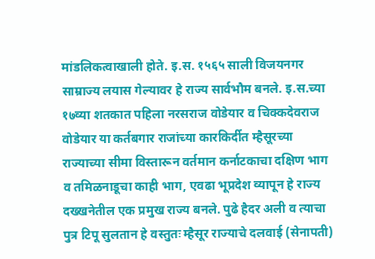मांडलिकत्वाखाली होते. इ.स. १५६५ साली विजयनगर साम्राज्य लयास गेल्यावर हे राज्य सार्वभौम बनले. इ.स.च्या १७व्या शतकात पहिला नरसराज वोडेयार व चिक्कदेवराज वोडेयार या कर्तबगार राजांच्या कारकिर्दीत म्हैसूरच्या राज्याच्या सीमा विस्तारून वर्तमान कर्नाटकाचा दक्षिण भाग व तमिळनाडूचा काही भाग, एवढा भूप्रदेश व्यापून हे राज्य दख्खनेतील एक प्रमुख राज्य बनले. पुढे हैदर अली व त्याचा पुत्र टिपू सुलतान हे वस्तुतः म्हैसूर राज्याचे दलवाई (सेनापती)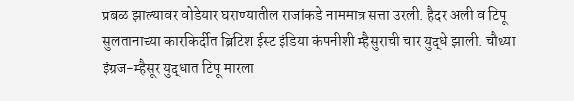प्रबळ झाल्यावर वोडेयार घराण्यातील राजांकडे नाममात्र सत्ता उरली. हैदर अली व टिपू सुलतानाच्या कारकिर्दीत ब्रिटिश ईस्ट इंडिया कंपनीशी म्हैसुराची चार युद्धे झाली. चौथ्या इंग्रज-म्हैसूर युद्धात टिपू मारला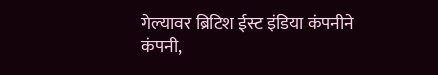गेल्यावर ब्रिटिश ईस्ट इंडिया कंपनीने कंपनी,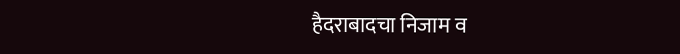हैदराबादचा निजाम व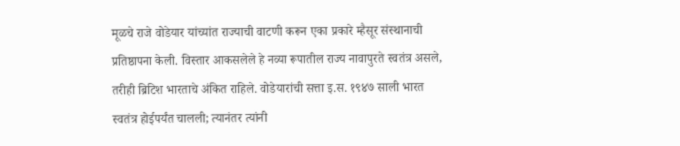मूळचे राजे वोडेयार यांच्यांत राज्याची वाटणी करून एका प्रकारे म्हैसूर संस्थानाची प्रतिष्ठापना केली. विस्तार आकसलेले हे नव्या रूपातील राज्य नावापुरते स्वतंत्र असले, तरीही ब्रिटिश भारताचे अंकित राहिले. वोडेयारांची सत्ता इ.स. १९४७ साली भारत स्वतंत्र होईपर्यंत चालली; त्यानंतर त्यांनी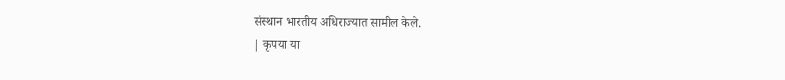संस्थान भारतीय अधिराज्यात सामील केले.
| कृपया या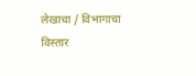लेखाचा / विभागाचा विस्तार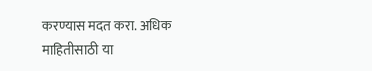करण्यास मदत करा. अधिक माहितीसाठी या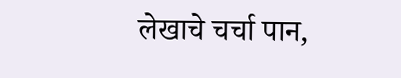लेखाचे चर्चा पान,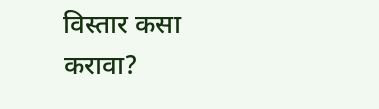विस्तार कसा करावा?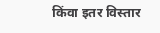किंवा इतर विस्तार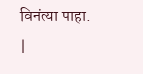विनंत्या पाहा. |